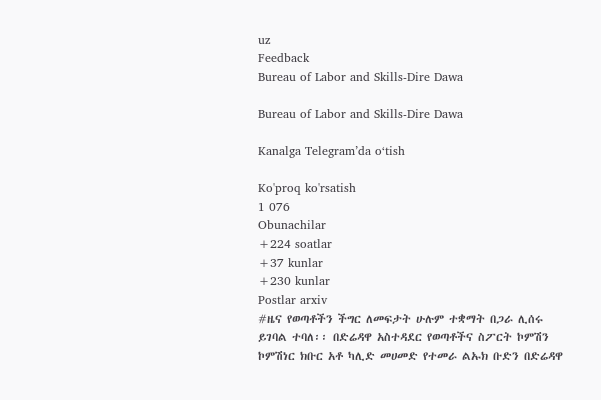uz
Feedback
Bureau of Labor and Skills-Dire Dawa

Bureau of Labor and Skills-Dire Dawa

Kanalga Telegram’da o‘tish

Ko'proq ko'rsatish
1 076
Obunachilar
+224 soatlar
+37 kunlar
+230 kunlar
Postlar arxiv
#ዜና የወጣቶችን ችግር ለመፍታት ሁሉም ተቋማት በጋራ ሊሰሩ ይገባል ተባለ፡፡ በድሬዳዋ አስተዳደር የወጣቶችና ስፖርት ኮምሽን ኮምሽነር ክቡር አቶ ካሊድ መሀመድ የተመራ ልኡክ ቡድን በድሬዳዋ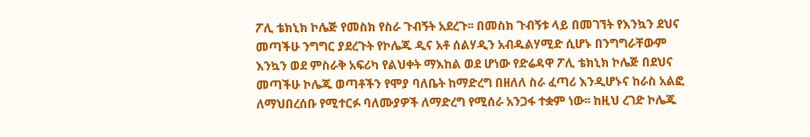ፖሊ ቴክኒክ ኮሌጅ የመስክ የስራ ጉብኝት አደረጉ፡፡ በመስክ ጉብኝቱ ላይ በመገኘት የእንኳን ደህና መጣችሁ ንግግር ያደረጉት የኮሌጁ ዲና አቶ ሰልሃዲን አብዱልሃሚድ ሲሆኑ በንግግራቸውም እንኳን ወደ ምስራቅ አፍሪካ የልህቀት ማእከል ወደ ሆነው የድሬዳዋ ፖሊ ቴክኒክ ኮሌጅ በደህና መጣችሁ ኮሌጁ ወጣቶችን የሞያ ባለቤት ከማድረግ በዘለለ ስራ ፈጣሪ እንዲሆኑና ከራስ አልፎ ለማህበረሰቡ የሚተርፉ ባለሙያዎች ለማድረግ የሚሰራ አንጋፋ ተቋም ነው፡፡ ከዚህ ረገድ ኮሌጁ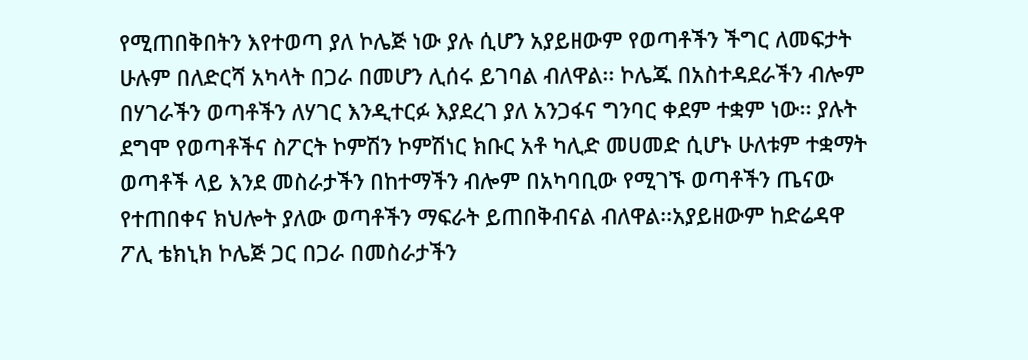የሚጠበቅበትን እየተወጣ ያለ ኮሌጅ ነው ያሉ ሲሆን አያይዘውም የወጣቶችን ችግር ለመፍታት ሁሉም በለድርሻ አካላት በጋራ በመሆን ሊሰሩ ይገባል ብለዋል፡፡ ኮሌጁ በአስተዳደራችን ብሎም በሃገራችን ወጣቶችን ለሃገር እንዲተርፉ እያደረገ ያለ አንጋፋና ግንባር ቀደም ተቋም ነው፡፡ ያሉት ደግሞ የወጣቶችና ስፖርት ኮምሽን ኮምሽነር ክቡር አቶ ካሊድ መሀመድ ሲሆኑ ሁለቱም ተቋማት ወጣቶች ላይ እንደ መስራታችን በከተማችን ብሎም በአካባቢው የሚገኙ ወጣቶችን ጤናው የተጠበቀና ክህሎት ያለው ወጣቶችን ማፍራት ይጠበቅብናል ብለዋል፡፡አያይዘውም ከድሬዳዋ ፖሊ ቴክኒክ ኮሌጅ ጋር በጋራ በመስራታችን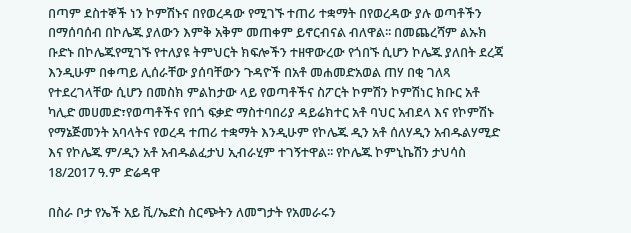በጣም ደስተኞች ነን ኮምሽኑና በየወረዳው የሚገኙ ተጠሪ ተቋማት በየወረዳው ያሉ ወጣቶችን በማሰባሰብ በኮሌጁ ያለውን እምቅ አቅም መጠቀም ይኖርብናል ብለዋል፡፡ በመጨረሻም ልኡክ ቡድኑ በኮሌጁየሚገኙ የተለያዩ ትምህርት ክፍሎችን ተዘዋውረው የጎበኙ ሲሆን ኮሌጁ ያለበት ደረጃ እንዲሁም በቀጣይ ሊሰራቸው ያሰባቸውን ጉዳዮች በአቶ መሐመድአወል ጠሃ በቂ ገለጻ የተደረገላቸው ሲሆን በመስክ ምልከታው ላይ የወጣቶችና ስፖርት ኮምሽን ኮምሽነር ክቡር አቶ ካሊድ መሀመድ፣የወጣቶችና የበጎ ፍቃድ ማስተባበሪያ ዳይሬክተር አቶ ባህር አብደላ እና የኮምሽኑ የማኔጅመንት አባላትና የወረዳ ተጠሪ ተቋማት እንዲሁም የኮሌጁ ዲን አቶ ሰለሃዲን አብዱልሃሚድ እና የኮሌጁ ም/ዲን አቶ አብዱልፈታህ ኢብራሂም ተገኝተዋል፡፡ የኮሌጁ ኮምኒኬሽን ታህሳስ 18/2017 ዓ.ም ድሬዳዋ

በስራ ቦታ የኤች አይ ቪ/ኤድስ ስርጭትን ለመግታት የአመራሩን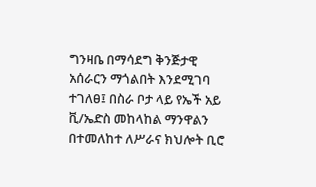ግንዛቤ በማሳደግ ቅንጅታዊ አሰራርን ማጎልበት እንደሚገባ ተገለፀ፤ በስራ ቦታ ላይ የኤች አይ ቪ/ኤድስ መከላከል ማንዋልን በተመለከተ ለሥራና ክህሎት ቢሮ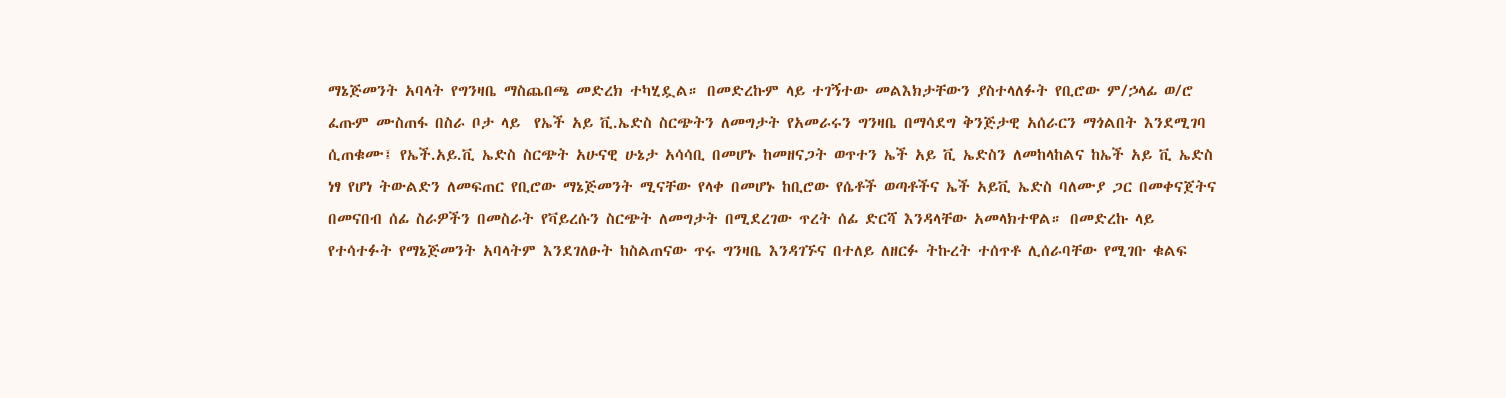ማኔጅመንት አባላት የግንዛቤ ማስጨበጫ መድረክ ተካሂዷል። በመድረኩም ላይ ተገኝተው መልእክታቸውን ያስተላለፉት የቢሮው ም/ኃላፊ ወ/ሮ ፈጡም ሙስጠፋ በስራ ቦታ ላይ  የኤች አይ ቪ.ኤድስ ስርጭትን ለመግታት የአመራሩን ግንዛቤ በማሳደግ ቅንጅታዊ አሰራርን ማጎልበት እንደሚገባ ሲጠቁሙ፤ የኤች.አይ.ቪ ኤድስ ስርጭት አሁናዊ ሁኔታ አሳሳቢ በመሆኑ ከመዘናጋት ወጥተን ኤች አይ ቪ ኤድስን ለመከላከልና ከኤች አይ ቪ ኤድስ ነፃ የሆነ ትውልድን ለመፍጠር የቢሮው ማኔጅመንት ሚናቸው የላቀ በመሆኑ ከቢሮው የሴቶች ወጣቶችና ኤች አይቪ ኤድስ ባለሙያ ጋር በመቀናጀትና በመናበብ ሰፊ ስራዎችን በመስራት የቫይረሱን ስርጭት ለመግታት በሚደረገው ጥረት ሰፊ ድርሻ እንዳላቸው አመላክተዋል። በመድረኩ ላይ የተሳተፉት የማኔጅመንት አባላትም እንደገለፁት ከስልጠናው ጥሩ ግንዛቤ እንዳገኙና በተለይ ለዘርፉ ትኩረት ተሰጥቶ ሊሰራባቸው የሚገቡ ቁልፍ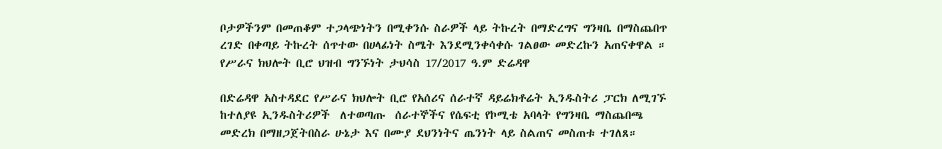ቦታዎችንም በመጠቆም ተጋላጭነትን በሚቀንሱ ስራዎች ላይ ትኩረት በማድረግና ግንዛቤ በማስጨበጥ ረገድ በቀጣይ ትኩረት ሰጥተው በሀላፊነት ስሜት እንደሚንቀሳቀሱ ገልፀው መድረኩን አጠናቀዋል ። የሥራና ክህሎት ቢሮ ህዝብ ግንኙነት ታህሳስ 17/2017 ዓ.ም ድሬዳዋ

በድሬዳዋ አስተዳደር የሥራና ክህሎት ቢሮ የአሰሪና ሰራተኛ ዳይሬክቶሬት ኢንዱስትሪ ፓርክ ለሚገኙ ከተለያዩ ኢንዱስትሪዎች  ለተወጣጡ  ሰራተኞችና የሴፍቲ የኮሚቴ አባላት የግንዛቤ ማስጨበጫ መድረክ በማዘጋጀትበስራ ሁኔታ እና በሙያ ደህንነትና ጤንነት ላይ ስልጠና መስጠቱ ተገለጸ።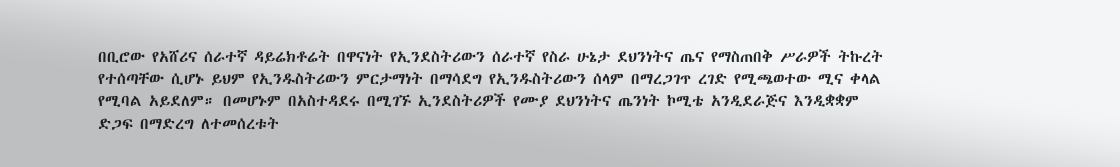በቢሮው የአሸሪና ሰራተኛ ዳይሬክቶሬት በዋናነት የኢንደስትሪውን ሰራተኛ የስራ ሁኔታ ደህንነትና ጤና የማስጠበቅ ሥራዎች ትኩረት የተሰጣቸው ሲሆኑ ይህም የኢንዱስትሪውን ምርታማነት በማሳደግ የኢንዱስትሪውን ሰላም በማረጋገጥ ረገድ የሚጫወተው ሚና ቀላል የሚባል አይደለም። በመሆኑም በአስተዳደሩ በሚገኙ ኢንደስትሪዎች የሙያ ደህንነትና ጤንነት ኮሚቴ አንዲደራጅና እንዲቋቋም ድጋፍ በማድረግ ለተመሰረቱት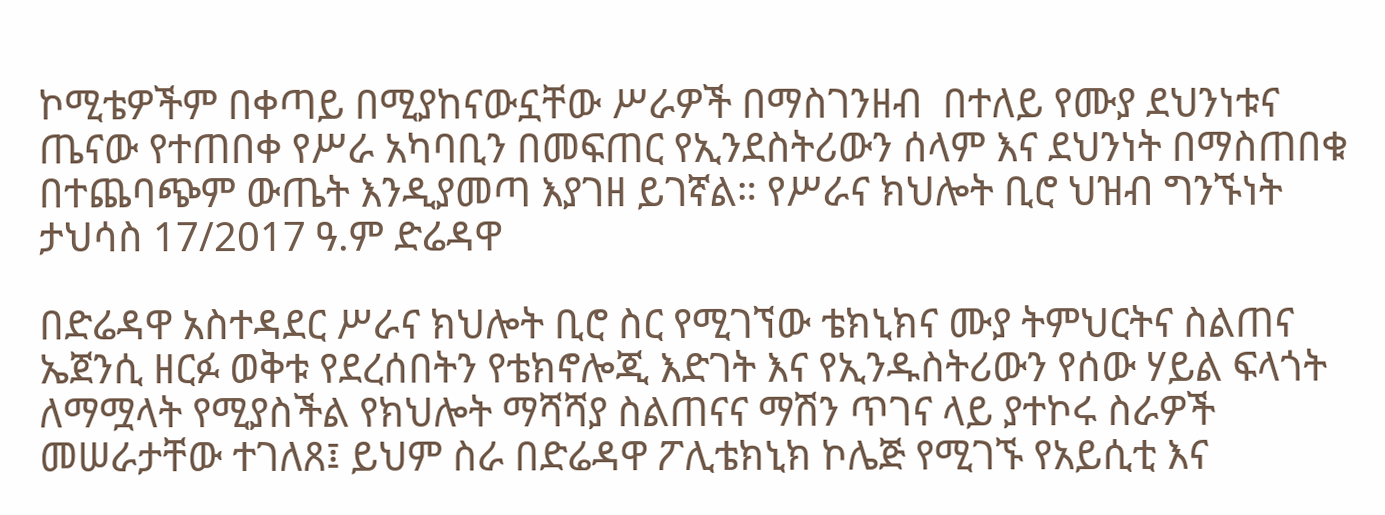ኮሚቴዎችም በቀጣይ በሚያከናውኗቸው ሥራዎች በማስገንዘብ  በተለይ የሙያ ደህንነቱና ጤናው የተጠበቀ የሥራ አካባቢን በመፍጠር የኢንደስትሪውን ሰላም እና ደህንነት በማስጠበቁ በተጨባጭም ውጤት እንዲያመጣ እያገዘ ይገኛል። የሥራና ክህሎት ቢሮ ህዝብ ግንኙነት ታህሳስ 17/2017 ዓ.ም ድሬዳዋ

በድሬዳዋ አስተዳደር ሥራና ክህሎት ቢሮ ስር የሚገኘው ቴክኒክና ሙያ ትምህርትና ስልጠና ኤጀንሲ ዘርፉ ወቅቱ የደረሰበትን የቴክኖሎጂ እድገት እና የኢንዱስትሪውን የሰው ሃይል ፍላጎት ለማሟላት የሚያስችል የክህሎት ማሻሻያ ስልጠናና ማሽን ጥገና ላይ ያተኮሩ ስራዎች መሠራታቸው ተገለጸ፤ ይህም ስራ በድሬዳዋ ፖሊቴክኒክ ኮሌጅ የሚገኙ የአይሲቲ እና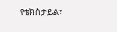የቴክስታይል፣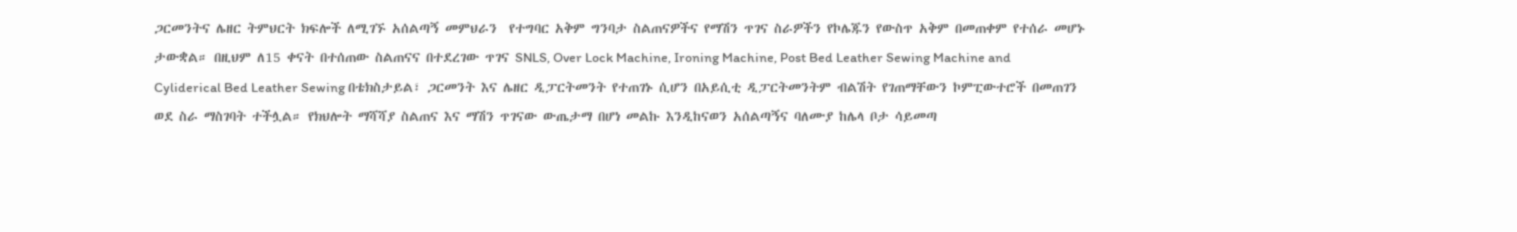ጋርመንትና ሌዘር ትምህርት ክፍሎች ለሚገኙ አሰልጣኝ መምህራን  የተግባር አቅም ግንባታ ስልጠናዎችና የማሽን ጥገና ስራዎችን የኮሌጁን የውስጥ አቅም በመጠቀም የተሰራ መሆኑ ታውቋል። በዚህም ለ15 ቀናት በተሰጠው ስልጠናና በተደረገው ጥገና SNLS, Over Lock Machine, Ironing Machine, Post Bed Leather Sewing Machine and Cyliderical Bed Leather Sewing በቴክስታይል፣ ጋርመንት እና ሌዘር ዲፓርትመንት የተጠገኑ ሲሆን በአይሲቲ ዲፓርትመንትም ብልሽት የገጠማቸውን ኮምፒውተሮች በመጠገን ወደ ስራ ማስገባት ተችሏል። የክህሎት ማሻሻያ ስልጠና እና ማሽን ጥገናው ውጤታማ በሆነ መልኩ እንዲከናወን አሰልጣኝና ባለሙያ ከሌላ ቦታ ሳይመጣ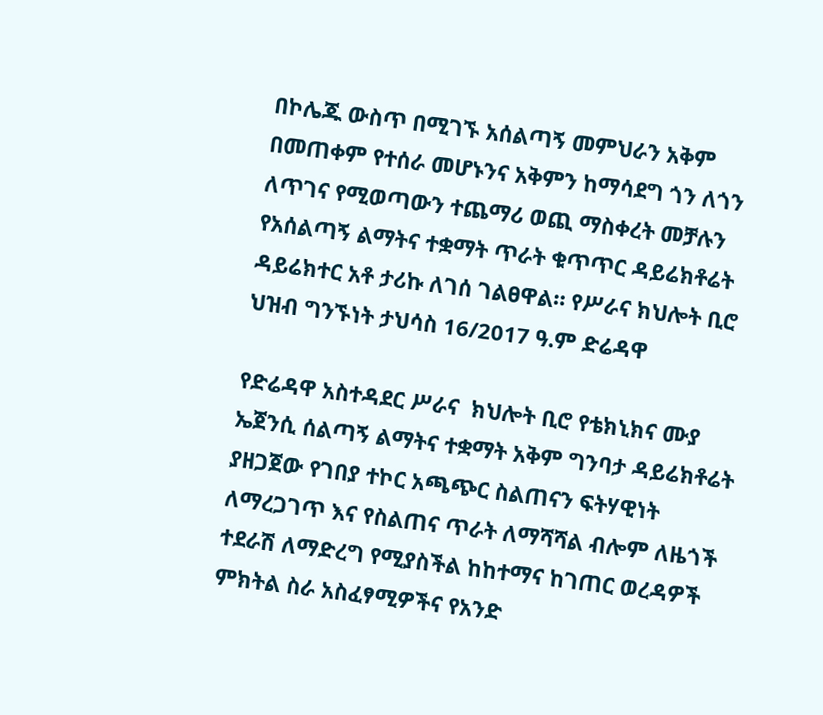በኮሌጁ ውስጥ በሚገኙ አሰልጣኝ መምህራን አቅም በመጠቀም የተሰራ መሆኑንና አቅምን ከማሳደግ ጎን ለጎን ለጥገና የሚወጣውን ተጨማሪ ወጪ ማስቀረት መቻሉን የአሰልጣኝ ልማትና ተቋማት ጥራት ቁጥጥር ዳይሬክቶሬት ዳይሬክተር አቶ ታሪኩ ለገሰ ገልፀዋል። የሥራና ክህሎት ቢሮ ህዝብ ግንኙነት ታህሳስ 16/2017 ዓ.ም ድሬዳዋ

የድሬዳዋ አስተዳደር ሥራና  ክህሎት ቢሮ የቴክኒክና ሙያ ኤጀንሲ ሰልጣኝ ልማትና ተቋማት አቅም ግንባታ ዳይሬክቶሬት ያዘጋጀው የገበያ ተኮር አጫጭር ስልጠናን ፍትሃዊነት ለማረጋገጥ እና የስልጠና ጥራት ለማሻሻል ብሎም ለዜጎች ተደራሽ ለማድረግ የሚያስችል ከከተማና ከገጠር ወረዳዎች ምክትል ስራ አስፈፃሚዎችና የአንድ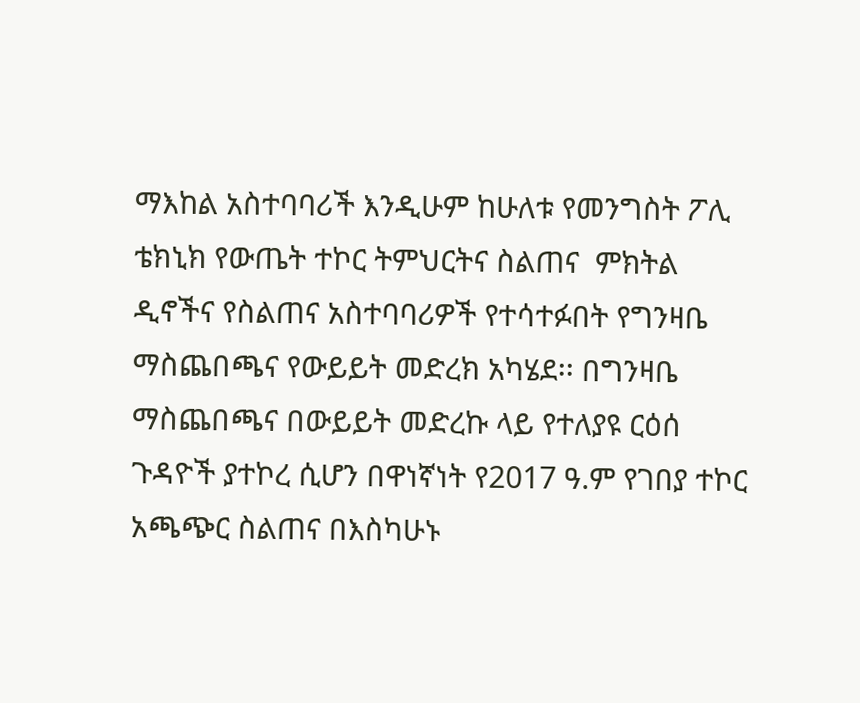ማእከል አስተባባሪች እንዲሁም ከሁለቱ የመንግስት ፖሊ ቴክኒክ የውጤት ተኮር ትምህርትና ስልጠና  ምክትል ዲኖችና የስልጠና አስተባባሪዎች የተሳተፉበት የግንዛቤ ማስጨበጫና የውይይት መድረክ አካሄደ፡፡ በግንዛቤ ማስጨበጫና በውይይት መድረኩ ላይ የተለያዩ ርዕሰ ጉዳዮች ያተኮረ ሲሆን በዋነኛነት የ2017 ዓ.ም የገበያ ተኮር አጫጭር ስልጠና በእስካሁኑ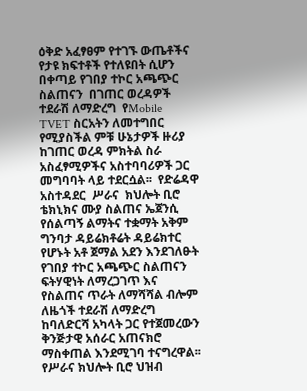ዕቅድ አፈፃፀም የተገኙ ውጤቶችና የታዩ ክፍተቶች የተለዩበት ሲሆን በቀጣይ የገበያ ተኮር አጫጭር ስልጠናን  በገጠር ወረዳዎች ተደራሽ ለማድረግ  የMobile  TVET ስርአትን ለመተግበር የሚያስችል ምቹ ሁኔታዎች ዙሪያ ከገጠር ወረዳ ምክትል ስራ አስፈፃሚዎችና አስተባባሪዎች ጋር መግባባት ላይ ተደርሷል፡፡  የድሬዳዋ አስተዳደር  ሥራና  ክህሎት ቢሮ ቴክኒክና ሙያ ስልጠና ኤጀንሲ የሰልጣኝ ልማትና ተቋማት አቅም ግንባታ ዳይሬክቶሬት ዳይሬክተር የሆኑት አቶ ጀማል አደን እንደገለፁት  የገበያ ተኮር አጫጭር ስልጠናን ፍትሃዊነት ለማረጋገጥ እና የስልጠና ጥራት ለማሻሻል ብሎም ለዜጎች ተደራሽ ለማድረግ ከባለድርሻ አካላት ጋር የተጀመረውን ቅንጅታዊ አሰራር አጠናክሮ ማስቀጠል እንደሚገባ ተናግረዋል፡፡ የሥራና ክህሎት ቢሮ ህዝብ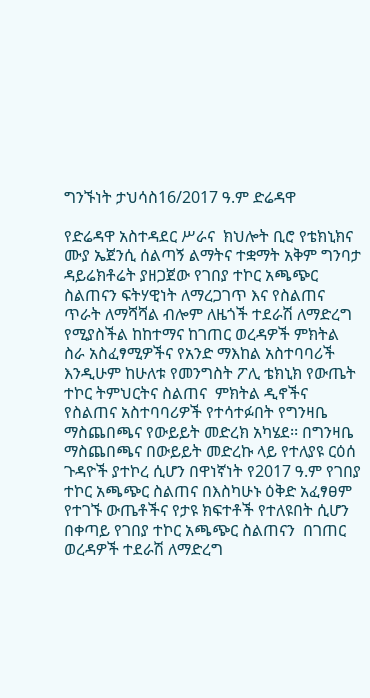ግንኙነት ታህሳስ16/2017 ዓ.ም ድሬዳዋ

የድሬዳዋ አስተዳደር ሥራና  ክህሎት ቢሮ የቴክኒክና ሙያ ኤጀንሲ ሰልጣኝ ልማትና ተቋማት አቅም ግንባታ ዳይሬክቶሬት ያዘጋጀው የገበያ ተኮር አጫጭር ስልጠናን ፍትሃዊነት ለማረጋገጥ እና የስልጠና ጥራት ለማሻሻል ብሎም ለዜጎች ተደራሽ ለማድረግ የሚያስችል ከከተማና ከገጠር ወረዳዎች ምክትል ስራ አስፈፃሚዎችና የአንድ ማእከል አስተባባሪች እንዲሁም ከሁለቱ የመንግስት ፖሊ ቴክኒክ የውጤት ተኮር ትምህርትና ስልጠና  ምክትል ዲኖችና የስልጠና አስተባባሪዎች የተሳተፉበት የግንዛቤ ማስጨበጫና የውይይት መድረክ አካሄደ፡፡ በግንዛቤ ማስጨበጫና በውይይት መድረኩ ላይ የተለያዩ ርዕሰ ጉዳዮች ያተኮረ ሲሆን በዋነኛነት የ2017 ዓ.ም የገበያ ተኮር አጫጭር ስልጠና በእስካሁኑ ዕቅድ አፈፃፀም የተገኙ ውጤቶችና የታዩ ክፍተቶች የተለዩበት ሲሆን በቀጣይ የገበያ ተኮር አጫጭር ስልጠናን  በገጠር ወረዳዎች ተደራሽ ለማድረግ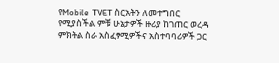የMobile  TVET ስርአትን ለመተግበር የሚያስችል ምቹ ሁኔታዎች ዙሪያ ከገጠር ወረዳ ምክትል ስራ አስፈፃሚዎችና አስተባባሪዎች ጋር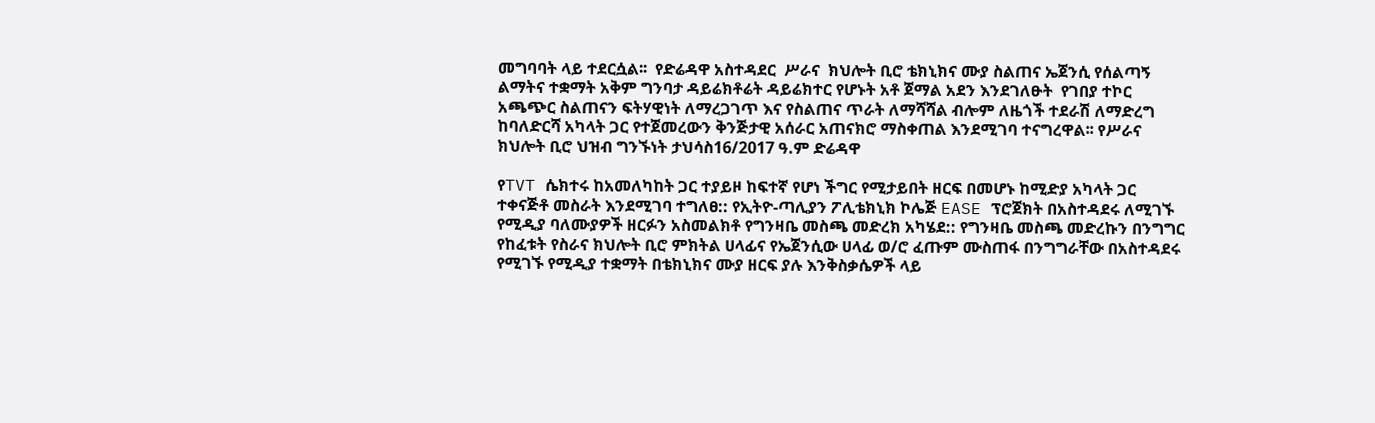መግባባት ላይ ተደርሷል፡፡  የድሬዳዋ አስተዳደር  ሥራና  ክህሎት ቢሮ ቴክኒክና ሙያ ስልጠና ኤጀንሲ የሰልጣኝ ልማትና ተቋማት አቅም ግንባታ ዳይሬክቶሬት ዳይሬክተር የሆኑት አቶ ጀማል አደን እንደገለፁት  የገበያ ተኮር አጫጭር ስልጠናን ፍትሃዊነት ለማረጋገጥ እና የስልጠና ጥራት ለማሻሻል ብሎም ለዜጎች ተደራሽ ለማድረግ ከባለድርሻ አካላት ጋር የተጀመረውን ቅንጅታዊ አሰራር አጠናክሮ ማስቀጠል እንደሚገባ ተናግረዋል፡፡ የሥራና ክህሎት ቢሮ ህዝብ ግንኙነት ታህሳስ16/2017 ዓ.ም ድሬዳዋ

የTVT ሴክተሩ ከአመለካከት ጋር ተያይዞ ከፍተኛ የሆነ ችግር የሚታይበት ዘርፍ በመሆኑ ከሚድያ አካላት ጋር ተቀናጅቶ መስራት እንደሚገባ ተግለፀ:: የኢትዮ-ጣሊያን ፖሊቴክኒክ ኮሌጅ EASE ፕሮጀክት በአስተዳደሩ ለሚገኙ የሚዲያ ባለሙያዎች ዘርፉን አስመልክቶ የግንዛቤ መስጫ መድረክ አካሄደ:: የግንዛቤ መስጫ መድረኩን በንግግር የከፈቱት የስራና ክህሎት ቢሮ ምክትል ሀላፊና የኤጀንሲው ሀላፊ ወ/ሮ ፈጡም ሙስጠፋ በንግግራቸው በአስተዳደሩ የሚገኙ የሚዲያ ተቋማት በቴክኒክና ሙያ ዘርፍ ያሉ እንቅስቃሴዎች ላይ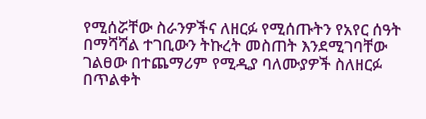የሚሰሯቸው ስራንዎችና ለዘርፉ የሚሰጡትን የአየር ሰዓት በማሻሻል ተገቢውን ትኩረት መስጠት እንደሚገባቸው ገልፀው በተጨማሪም የሚዲያ ባለሙያዎች ስለዘርፉ በጥልቀት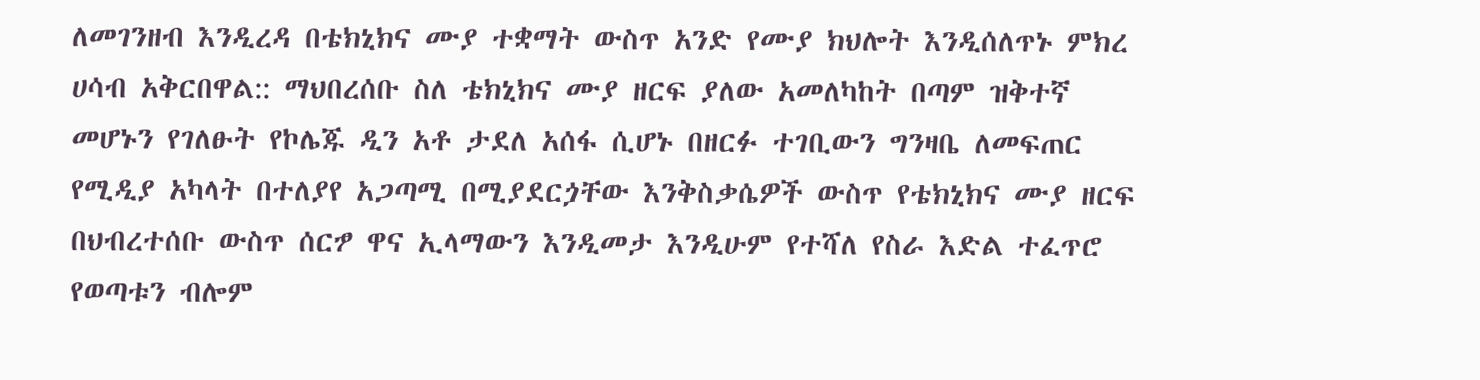ለመገንዘብ እንዲረዳ በቴክኒክና ሙያ ተቋማት ውስጥ አንድ የሙያ ክህሎት እንዲሰለጥኑ ምክረ ሀሳብ አቅርበዋል:: ማህበረሰቡ ስለ ቴክኒክና ሙያ ዘርፍ ያለው አመለካከት በጣም ዝቅተኛ መሆኑን የገለፁት የኮሌጁ ዲን አቶ ታደለ አሰፋ ሲሆኑ በዘርፉ ተገቢውን ግንዛቤ ለመፍጠር የሚዲያ አካላት በተለያየ አጋጣሚ በሚያደርጏቸው እንቅስቃሴዎች ውስጥ የቴክኒክና ሙያ ዘርፍ በህብረተሰቡ ውስጥ ሰርፇ ዋና ኢላማውን እንዲመታ እንዲሁም የተሻለ የስራ እድል ተፈጥሮ የወጣቱን ብሎም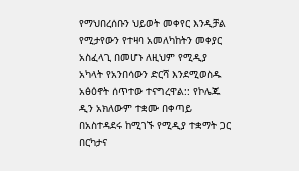የማህበረሰቡን ህይወት መቀየር እንዲቻል የሚታየውን የተዛባ አመለካከትን መቀያር አስፈላጊ በመሆኑ ለዚህም የሚዲያ አካላት የአንበሳውን ድርሻ እንደሚወስዱ አፅዕኖት ሰጥተው ተናግረዋል:: የኮሌጁ ዲን አክለውም ተቋሙ በቀጣይ በአስተዳደሩ ከሚገኙ የሚዲያ ተቋማት ጋር በርካታና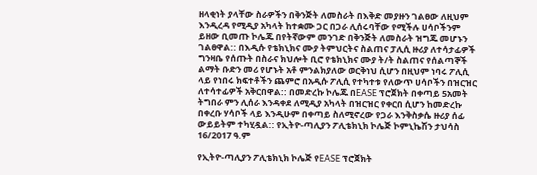ዘላቂነት ያላቸው ስራዎችን በቅንጅት ለመስራት በእቅድ መያዙን ገልፀው ለዚህም እንዲረዳ የሚዲያ አካላት ከተቋሙ ጋር በጋራ ሊሰሩባቸው የሚችሉ ሀሳቦችንም ይዘው ቢመጡ ኮሌጁ በየትኛውም መንገድ በቅንጅት ለመስራት ዝግጁ መሆኑን ገልፀዋል:: በእዲሱ የቴክኒክና ሙያ ትምህርትና ስልጠና ፓሊሲ ዙሪያ ለተሳታፊዎች ግንዛቤ የሰጡት በስራና ክህሎት ቢሮ የቴክኒክና ሙያ ት/ት ስልጠና የሰልጣኞች ልማት ቡድን መሪ የሆኑት አቶ ምንልክያለው ወርቅነህ ሲሆን በዚህም ነባሩ ፖሊሲ ላይ የነበሩ ክፍተቶችን ጨምሮ በአዲሱ ፖሊሲ የተካተቱ የለውጥ ሀሳቦችን በዝርዝር ለተሳተፊዎች አቅርበዋል:: በመድረኩ ኮሌጁ በEASE ፕሮጀክት በቀጣይ 5አመት ትግበራ ምን ሊሰራ እንዳቀደ ለሚዲያ አካላት በዝርዝር የቀርበ ሲሆን ከመድረኩ በቀረቡ ሃሳቦች ላይ እንዲሁም በቀጣይ ስለሚኖረው የጋራ እንቅስቃሴ ዙሪያ ሰፊ ውይይትም ተካሂዷል:: የኢትዮ-ጣሊያን ፖሊቴክኒክ ኮሌጅ ኮምኒኬሽን ታህሳስ 16/2017 ዓ.ም

የኢትዮ-ጣሊያን ፖሊቴክኒክ ኮሌጅ የEASE ፕሮጀክት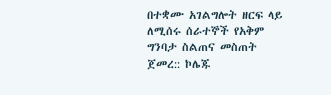በተቋሙ አገልግሎት ዘርፍ ላይ ለሚሰሩ ሰራተኞች የአቅም ግንባታ ስልጠና መስጠት ጀመረ:: ኮሌጁ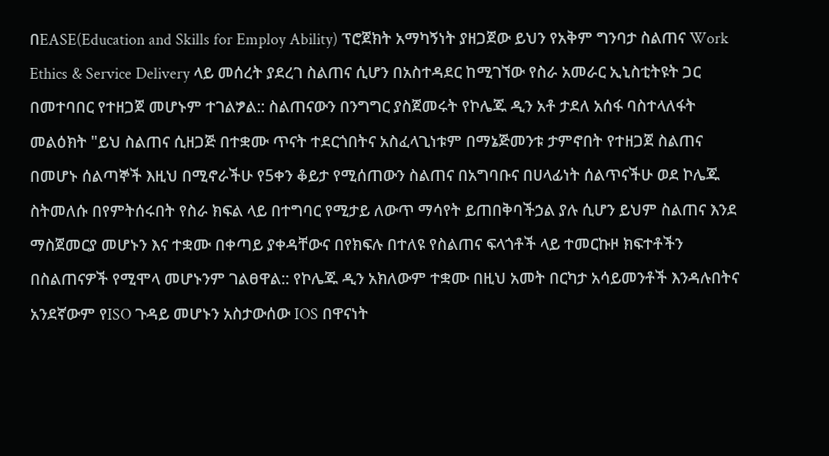በEASE(Education and Skills for Employ Ability) ፕሮጀክት አማካኝነት ያዘጋጀው ይህን የአቅም ግንባታ ስልጠና Work Ethics & Service Delivery ላይ መሰረት ያደረገ ስልጠና ሲሆን በአስተዳደር ከሚገኘው የስራ አመራር ኢኒስቲትዩት ጋር በመተባበር የተዘጋጀ መሆኑም ተገልፇል:: ስልጠናውን በንግግር ያስጀመሩት የኮሌጁ ዲን አቶ ታደለ አሰፋ ባስተላለፋት መልዕክት "ይህ ስልጠና ሲዘጋጅ በተቋሙ ጥናት ተደርጎበትና አስፈላጊነቱም በማኔጅመንቱ ታምኖበት የተዘጋጀ ስልጠና በመሆኑ ሰልጣኞች እዚህ በሚኖራችሁ የ5ቀን ቆይታ የሚሰጠውን ስልጠና በአግባቡና በሀላፊነት ሰልጥናችሁ ወደ ኮሌጁ ስትመለሱ በየምትሰሩበት የስራ ክፍል ላይ በተግባር የሚታይ ለውጥ ማሳየት ይጠበቅባችኃል ያሉ ሲሆን ይህም ስልጠና እንደ ማስጀመርያ መሆኑን እና ተቋሙ በቀጣይ ያቀዳቸውና በየክፍሉ በተለዩ የስልጠና ፍላጎቶች ላይ ተመርኩዞ ክፍተቶችን በስልጠናዎች የሚሞላ መሆኑንም ገልፀዋል:: የኮሌጁ ዲን አክለውም ተቋሙ በዚህ አመት በርካታ አሳይመንቶች እንዳሉበትና አንደኛውም የISO ጉዳይ መሆኑን አስታውሰው IOS በዋናነት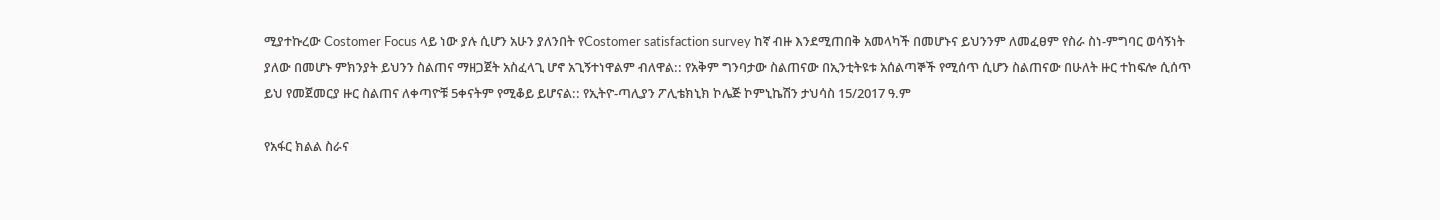ሚያተኩረው Costomer Focus ላይ ነው ያሉ ሲሆን አሁን ያለንበት የCostomer satisfaction survey ከኛ ብዙ እንደሚጠበቅ አመላካች በመሆኑና ይህንንም ለመፈፀም የስራ ስነ-ምግባር ወሳኝነት ያለው በመሆኑ ምክንያት ይህንን ስልጠና ማዘጋጀት አስፈላጊ ሆኖ አጊኝተነዋልም ብለዋል:: የአቅም ግንባታው ስልጠናው በኢንቲትዩቱ አሰልጣኞች የሚሰጥ ሲሆን ስልጠናው በሁለት ዙር ተከፍሎ ሲሰጥ ይህ የመጀመርያ ዙር ስልጠና ለቀጣዮቹ 5ቀናትም የሚቆይ ይሆናል:: የኢትዮ-ጣሊያን ፖሊቴክኒክ ኮሌጅ ኮምኒኬሽን ታህሳስ 15/2017 ዓ.ም

የአፋር ክልል ስራና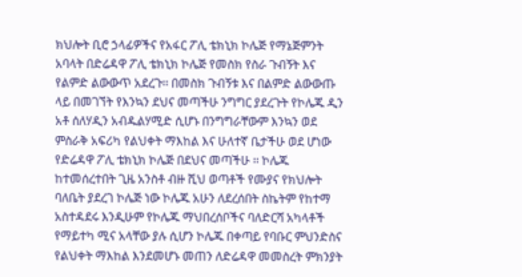ክህሎት ቢሮ ኃላፊዎችና የአፋር ፖሊ ቴክኒክ ኮሌጅ የማኔጅምንት አባላት በድሬዳዋ ፖሊ ቴክኒክ ኮሌጅ የመስክ የስራ ጉብኝት እና የልምድ ልውውጥ አደረጉ፡፡ በመስክ ጉብኝቱ እና በልምድ ልውውጡ ላይ በመገኘት የእንኳን ደህና መጣችሁ ንግግር ያደረጉት የኮሌጁ ዲን አቶ ሰለሃዲን አብዱልሃሚድ ሲሆኑ በንግግራቸውም እንኳን ወደ ምስራቅ አፍሪካ የልህቀት ማእከል እና ሁለተኛ ቤታችሁ ወደ ሆነው የድሬዳዋ ፖሊ ቴክኒክ ኮሌጅ በደህና መጣችሁ ፡፡ ኮሌጁ ከተመሰረተበት ጊዜ አንስቶ ብዙ ሺህ ወጣቶች የሙያና የክህሎት ባለቤት ያደረገ ኮሌጅ ነው ኮሌጁ አሁን ለደረሰበት ስኬትም የከተማ አስተዳደሩ እንዲሁም የኮሌጁ ማህበረሰቦችና ባለድርሻ አካላቶች የማይተካ ሚና አላቸው ያሉ ሲሆን ኮሌጁ በቀጣይ የባቡር ምህንድስና የልህቀት ማእከል እንደመሆኑ መጠን ለድሬዳዋ መመስረት ምክንያት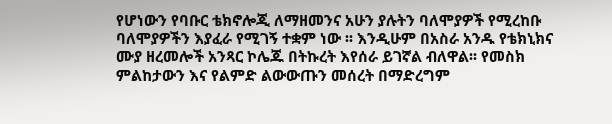የሆነውን የባቡር ቴክኖሎጂ ለማዘመንና አሁን ያሉትን ባለሞያዎች የሚረከቡ ባለሞያዎችን እያፈራ የሚገኝ ተቋም ነው ፡፡ እንዲሁም በአስራ አንዱ የቴክኒክና ሙያ ዘረመሎች አንጻር ኮሌጁ በትኩረት እየሰራ ይገኛል ብለዋል፡፡ የመስክ ምልከታውን እና የልምድ ልውውጡን መሰረት በማድረግም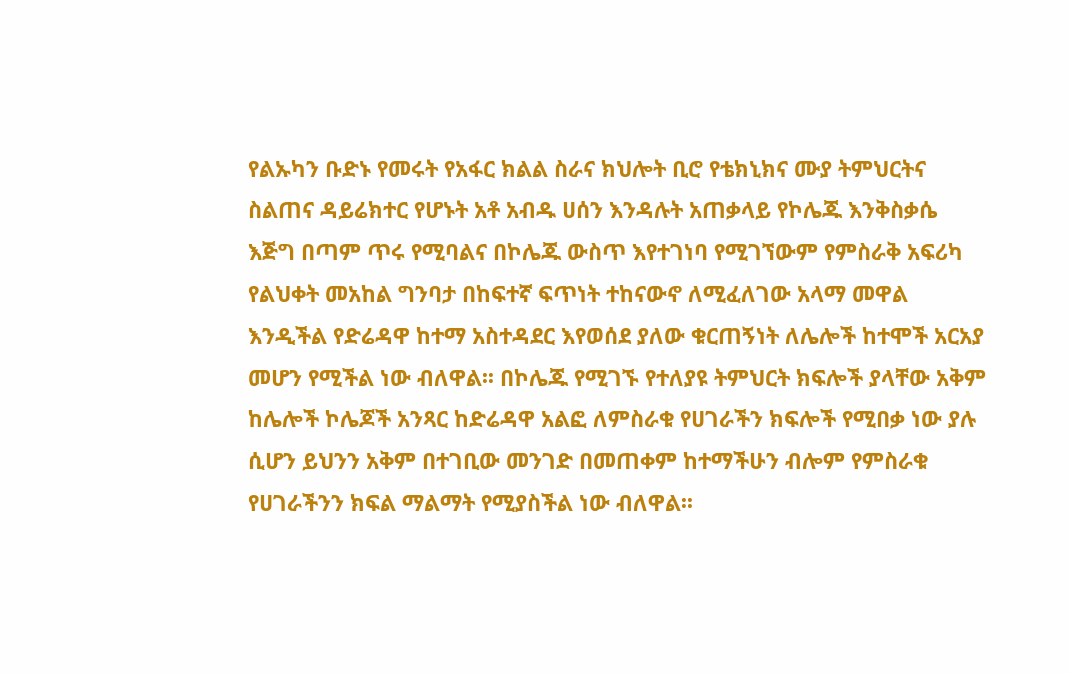የልኡካን ቡድኑ የመሩት የአፋር ክልል ስራና ክህሎት ቢሮ የቴክኒክና ሙያ ትምህርትና ስልጠና ዳይሬክተር የሆኑት አቶ አብዱ ሀሰን እንዳሉት አጠቃላይ የኮሌጁ እንቅስቃሴ እጅግ በጣም ጥሩ የሚባልና በኮሌጁ ውስጥ እየተገነባ የሚገኘውም የምስራቅ አፍሪካ የልህቀት መአከል ግንባታ በከፍተኛ ፍጥነት ተከናውኖ ለሚፈለገው አላማ መዋል እንዲችል የድሬዳዋ ከተማ አስተዳደር እየወሰደ ያለው ቁርጠኝነት ለሌሎች ከተሞች አርአያ መሆን የሚችል ነው ብለዋል፡፡ በኮሌጁ የሚገኙ የተለያዩ ትምህርት ክፍሎች ያላቸው አቅም ከሌሎች ኮሌጆች አንጻር ከድሬዳዋ አልፎ ለምስራቁ የሀገራችን ክፍሎች የሚበቃ ነው ያሉ ሲሆን ይህንን አቅም በተገቢው መንገድ በመጠቀም ከተማችሁን ብሎም የምስራቁ የሀገራችንን ክፍል ማልማት የሚያስችል ነው ብለዋል፡፡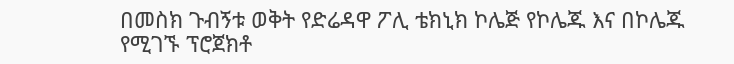በመስክ ጉብኝቱ ወቅት የድሬዳዋ ፖሊ ቴክኒክ ኮሌጅ የኮሌጁ እና በኮሌጁ የሚገኙ ፕሮጀክቶ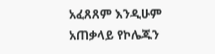አፈጸጸም እንዲሁም አጠቃላይ የኮሌጁን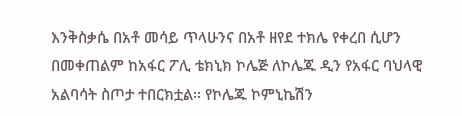እንቅስቃሴ በአቶ መሳይ ጥላሁንና በአቶ ዘየደ ተክሌ የቀረበ ሲሆን በመቀጠልም ከአፋር ፖሊ ቴክኒክ ኮሌጅ ለኮሌጁ ዲን የአፋር ባህላዊ አልባሳት ስጦታ ተበርክቷል፡፡ የኮሌጁ ኮምኒኬሽን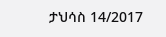ታህሳስ 14/2017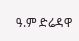ዓ.ም ድሬዳዋ